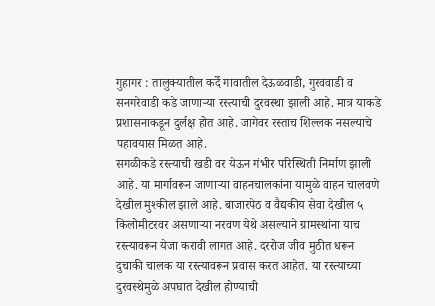गुहागर : तालुक्यातील कर्दे गावातील देऊळवाडी, गुरववाडी व सनगरेवाडी कडे जाणाऱ्या रस्त्याची दुरवस्था झाली आहे. मात्र याकडे प्रशासनाकडून दुर्लक्ष होत आहे. जागेवर रस्ताच शिल्लक नसल्याचे पहावयास मिळत आहे.
सगळीकडे रस्त्याची खडी वर येऊन गंभीर परिस्थिती निर्माण झाली आहे. या मार्गावरून जाणाऱ्या वाहनचालकांना यामुळे वाहन चालवणे देखील मुश्कील झाले आहे. बाजारपेठ व वैद्यकीय सेवा देखील ५ किलोमीटरवर असणाऱ्या नरवण येथे असल्याने ग्रामस्थांना याच रस्त्यावरून येजा करावी लागत आहे. दररोज जीव मुठीत धरून दुचाकी चालक या रस्त्यावरून प्रवास करत आहेत. या रस्त्याच्या दुरवस्थेमुळे अपघात देखील होण्याची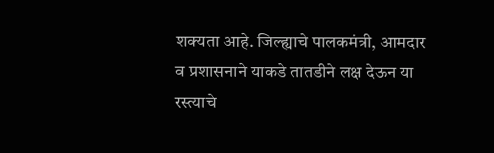शक्यता आहे. जिल्ह्याचे पालकमंत्री, आमदार व प्रशासनाने याकडे तातडीने लक्ष देऊन या रस्त्याचे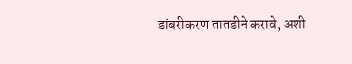डांबरीकरण तातडीने करावे, अशी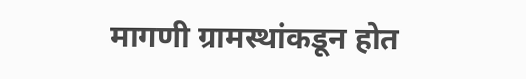मागणी ग्रामस्थांकडून होत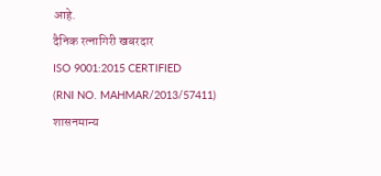आहे.
दैनिक रत्नागिरी खबरदार
ISO 9001:2015 CERTIFIED
(RNI NO. MAHMAR/2013/57411)
शासनमान्य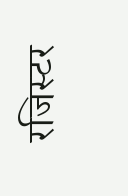रजिस्टर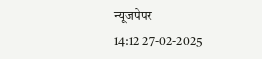न्यूजपेपर
14:12 27-02-2025